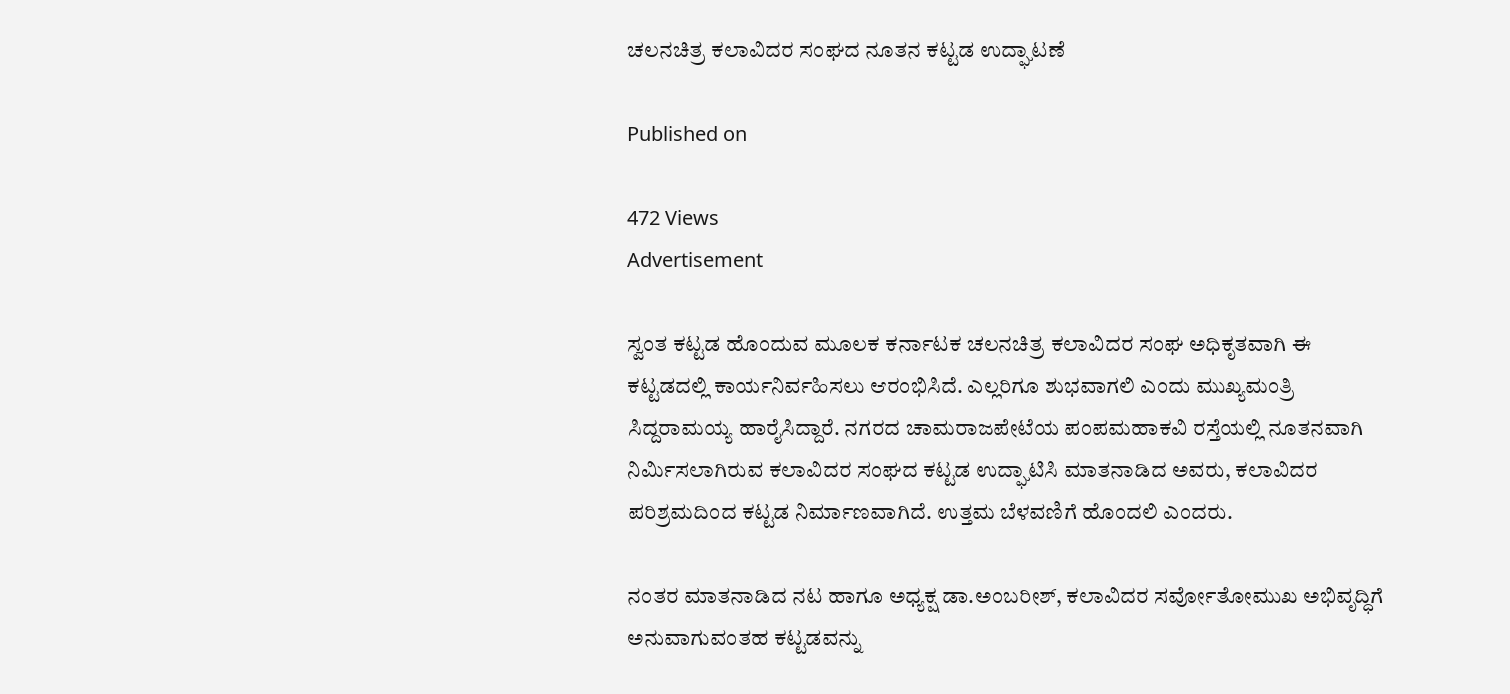ಚಲನಚಿತ್ರ ಕಲಾವಿದರ ಸಂಘದ ನೂತನ ಕಟ್ಟಡ ಉದ್ಘಾಟಣೆ

Published on

472 Views
Advertisement

ಸ್ವಂತ ಕಟ್ಟಡ ಹೊಂದುವ ಮೂಲಕ ಕರ್ನಾಟಕ ಚಲನಚಿತ್ರ ಕಲಾವಿದರ ಸಂಘ ಅಧಿಕೃತವಾಗಿ ಈ ಕಟ್ಟಡದಲ್ಲಿ ಕಾರ್ಯನಿರ್ವಹಿಸಲು ಆರಂಭಿಸಿದೆ. ಎಲ್ಲರಿಗೂ ಶುಭವಾಗಲಿ ಎಂದು ಮುಖ್ಯಮಂತ್ರಿ ಸಿದ್ದರಾಮಯ್ಯ ಹಾರೈಸಿದ್ದಾರೆ. ನಗರದ ಚಾಮರಾಜಪೇಟೆಯ ಪಂಪಮಹಾಕವಿ ರಸ್ತೆಯಲ್ಲಿ ನೂತನವಾಗಿ ನಿರ್ಮಿಸಲಾಗಿರುವ ಕಲಾವಿದರ ಸಂಘದ ಕಟ್ಟಡ ಉದ್ಘಾಟಿಸಿ ಮಾತನಾಡಿದ ಅವರು, ಕಲಾವಿದರ ಪರಿಶ್ರಮದಿಂದ ಕಟ್ಟಡ ನಿರ್ಮಾಣವಾಗಿದೆ. ಉತ್ತಮ ಬೆಳವಣಿಗೆ ಹೊಂದಲಿ ಎಂದರು.

ನಂತರ ಮಾತನಾಡಿದ ನಟ ಹಾಗೂ ಅಧ್ಯಕ್ಷ ಡಾ.ಅಂಬರೀಶ್, ಕಲಾವಿದರ ಸರ್ವೋತೋಮುಖ ಅಭಿವೃದ್ಧಿಗೆ ಅನುವಾಗುವಂತಹ ಕಟ್ಟಡವನ್ನು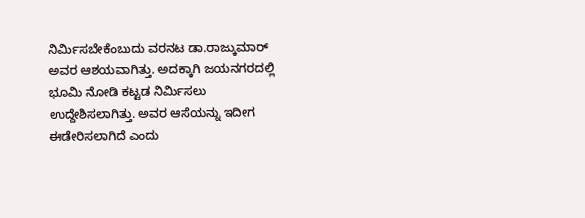ನಿರ್ಮಿಸಬೇಕೆಂಬುದು ವರನಟ ಡಾ.ರಾಜ್ಕುಮಾರ್ ಅವರ ಆಶಯವಾಗಿತ್ತು. ಅದಕ್ಕಾಗಿ ಜಯನಗರದಲ್ಲಿ ಭೂಮಿ ನೋಡಿ ಕಟ್ಟಡ ನಿರ್ಮಿಸಲು ಉದ್ದೇಶಿಸಲಾಗಿತ್ತು. ಅವರ ಆಸೆಯನ್ನು ಇದೀಗ ಈಡೇರಿಸಲಾಗಿದೆ ಎಂದು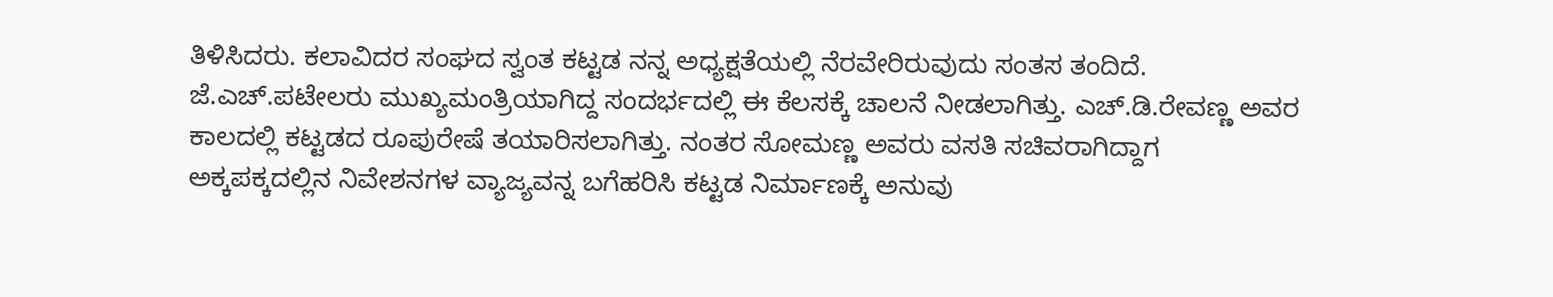ತಿಳಿಸಿದರು. ಕಲಾವಿದರ ಸಂಘದ ಸ್ವಂತ ಕಟ್ಟಡ ನನ್ನ ಅಧ್ಯಕ್ಷತೆಯಲ್ಲಿ ನೆರವೇರಿರುವುದು ಸಂತಸ ತಂದಿದೆ. ಜೆ.ಎಚ್.ಪಟೇಲರು ಮುಖ್ಯಮಂತ್ರಿಯಾಗಿದ್ದ ಸಂದರ್ಭದಲ್ಲಿ ಈ ಕೆಲಸಕ್ಕೆ ಚಾಲನೆ ನೀಡಲಾಗಿತ್ತು. ಎಚ್.ಡಿ.ರೇವಣ್ಣ ಅವರ ಕಾಲದಲ್ಲಿ ಕಟ್ಟಡದ ರೂಪುರೇಷೆ ತಯಾರಿಸಲಾಗಿತ್ತು. ನಂತರ ಸೋಮಣ್ಣ ಅವರು ವಸತಿ ಸಚಿವರಾಗಿದ್ದಾಗ ಅಕ್ಕಪಕ್ಕದಲ್ಲಿನ ನಿವೇಶನಗಳ ವ್ಯಾಜ್ಯವನ್ನ ಬಗೆಹರಿಸಿ ಕಟ್ಟಡ ನಿರ್ಮಾಣಕ್ಕೆ ಅನುವು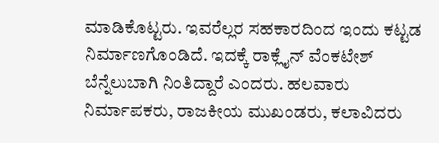ಮಾಡಿಕೊಟ್ಟರು. ಇವರೆಲ್ಲರ ಸಹಕಾರದಿಂದ ಇಂದು ಕಟ್ಟಡ ನಿರ್ಮಾಣಗೊಂಡಿದೆ. ಇದಕ್ಕೆ ರಾಕ್ಲೈನ್ ವೆಂಕಟೇಶ್ ಬೆನ್ನೆಲುಬಾಗಿ ನಿಂತಿದ್ದಾರೆ ಎಂದರು. ಹಲವಾರು ನಿರ್ಮಾಪಕರು, ರಾಜಕೀಯ ಮುಖಂಡರು, ಕಲಾವಿದರು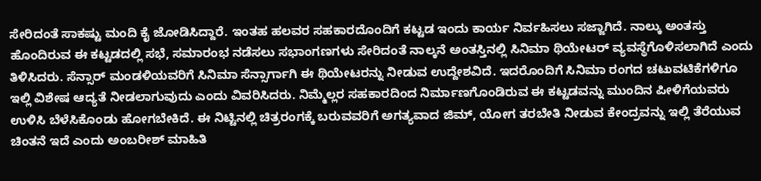ಸೇರಿದಂತೆ ಸಾಕಷ್ಟು ಮಂದಿ ಕೈ ಜೋಡಿಸಿದ್ದಾರೆ. ಇಂತಹ ಹಲವರ ಸಹಕಾರದೊಂದಿಗೆ ಕಟ್ಟಡ ಇಂದು ಕಾರ್ಯ ನಿರ್ವಹಿಸಲು ಸಜ್ಜಾಗಿದೆ. ನಾಲ್ಕು ಅಂತಸ್ತು ಹೊಂದಿರುವ ಈ ಕಟ್ಟಡದಲ್ಲಿ ಸಭೆ, ಸಮಾರಂಭ ನಡೆಸಲು ಸಭಾಂಗಣಗಳು ಸೇರಿದಂತೆ ನಾಲ್ಕನೆ ಅಂತಸ್ತಿನಲ್ಲಿ ಸಿನಿಮಾ ಥಿಯೇಟರ್ ವ್ಯವಸ್ಥೆಗೊಳಿಸಲಾಗಿದೆ ಎಂದು ತಿಳಿಸಿದರು. ಸೆನ್ಸಾರ್ ಮಂಡಳಿಯವರಿಗೆ ಸಿನಿಮಾ ಸೆನ್ಸಾರ್ಗಾಗಿ ಈ ಥಿಯೇಟರನ್ನು ನೀಡುವ ಉದ್ದೇಶವಿದೆ. ಇದರೊಂದಿಗೆ ಸಿನಿಮಾ ರಂಗದ ಚಟುವಟಿಕೆಗಳಿಗೂ ಇಲ್ಲಿ ವಿಶೇಷ ಆದ್ಯತೆ ನೀಡಲಾಗುವುದು ಎಂದು ವಿವರಿಸಿದರು. ನಿಮ್ಮೆಲ್ಲರ ಸಹಕಾರದಿಂದ ನಿರ್ಮಾಣಗೊಂಡಿರುವ ಈ ಕಟ್ಟಡವನ್ನು ಮುಂದಿನ ಪೀಳಿಗೆಯವರು ಉಳಿಸಿ ಬೆಳೆಸಿಕೊಂಡು ಹೋಗಬೇಕಿದೆ. ಈ ನಿಟ್ಟಿನಲ್ಲಿ ಚಿತ್ರರಂಗಕ್ಕೆ ಬರುವವರಿಗೆ ಅಗತ್ಯವಾದ ಜಿಮ್, ಯೋಗ ತರಬೇತಿ ನೀಡುವ ಕೇಂದ್ರವನ್ನು ಇಲ್ಲಿ ತೆರೆಯುವ ಚಿಂತನೆ ಇದೆ ಎಂದು ಅಂಬರೀಶ್ ಮಾಹಿತಿ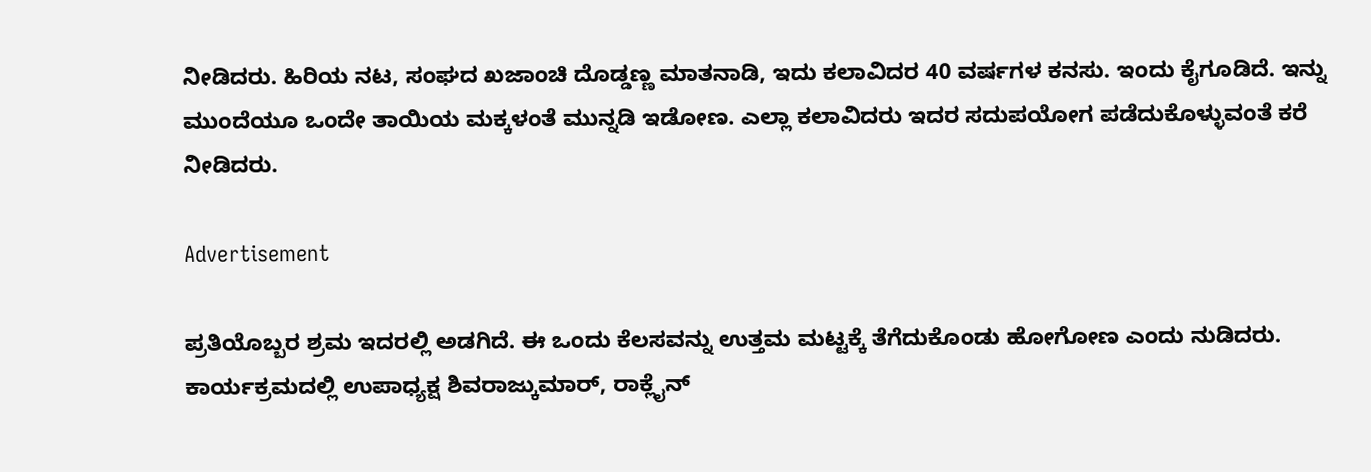ನೀಡಿದರು. ಹಿರಿಯ ನಟ, ಸಂಘದ ಖಜಾಂಚಿ ದೊಡ್ಡಣ್ಣ ಮಾತನಾಡಿ, ಇದು ಕಲಾವಿದರ 40 ವರ್ಷಗಳ ಕನಸು. ಇಂದು ಕೈಗೂಡಿದೆ. ಇನ್ನು ಮುಂದೆಯೂ ಒಂದೇ ತಾಯಿಯ ಮಕ್ಕಳಂತೆ ಮುನ್ನಡಿ ಇಡೋಣ. ಎಲ್ಲಾ ಕಲಾವಿದರು ಇದರ ಸದುಪಯೋಗ ಪಡೆದುಕೊಳ್ಳುವಂತೆ ಕರೆ ನೀಡಿದರು.

Advertisement

ಪ್ರತಿಯೊಬ್ಬರ ಶ್ರಮ ಇದರಲ್ಲಿ ಅಡಗಿದೆ. ಈ ಒಂದು ಕೆಲಸವನ್ನು ಉತ್ತಮ ಮಟ್ಟಕ್ಕೆ ತೆಗೆದುಕೊಂಡು ಹೋಗೋಣ ಎಂದು ನುಡಿದರು.
ಕಾರ್ಯಕ್ರಮದಲ್ಲಿ ಉಪಾಧ್ಯಕ್ಷ ಶಿವರಾಜ್ಕುಮಾರ್, ರಾಕ್ಲೈನ್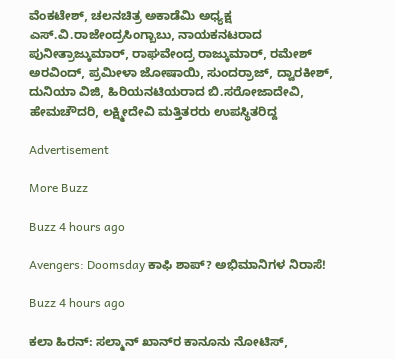ವೆಂಕಟೇಶ್, ಚಲನಚಿತ್ರ ಅಕಾಡೆಮಿ ಅಧ್ಯಕ್ಷ ಎಸ್.ವಿ.ರಾಜೇಂದ್ರಸಿಂಗ್ಬಾಬು, ನಾಯಕನಟರಾದ ಪುನೀತ್ರಾಜ್ಕುಮಾರ್, ರಾಘವೇಂದ್ರ ರಾಜ್ಕುಮಾರ್, ರಮೇಶ್ ಅರವಿಂದ್, ಪ್ರಮೀಳಾ ಜೋಷಾಯಿ, ಸುಂದರ್ರಾಜ್, ದ್ವಾರಕೀಶ್, ದುನಿಯಾ ವಿಜಿ, ಹಿರಿಯನಟಿಯರಾದ ಬಿ.ಸರೋಜಾದೇವಿ, ಹೇಮಚೌದರಿ, ಲಕ್ಷ್ಮೀದೇವಿ ಮತ್ತಿತರರು ಉಪಸ್ಥಿತರಿದ್ದ

Advertisement

More Buzz

Buzz 4 hours ago

Avengers: Doomsday ಕಾಫಿ ಶಾಪ್? ಅಭಿಮಾನಿಗಳ ನಿರಾಸೆ!

Buzz 4 hours ago

ಕಲಾ ಹಿರನ್: ಸಲ್ಮಾನ್ ಖಾನ್‌ರ ಕಾನೂನು ನೋಟಿಸ್,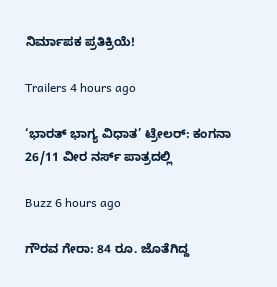ನಿರ್ಮಾಪಕ ಪ್ರತಿಕ್ರಿಯೆ!

Trailers 4 hours ago

‘ಭಾರತ್ ಭಾಗ್ಯ ವಿಧಾತ’ ಟ್ರೇಲರ್: ಕಂಗನಾ 26/11 ವೀರ ನರ್ಸ್ ಪಾತ್ರದಲ್ಲಿ

Buzz 6 hours ago

ಗೌರವ ಗೇರಾ: 84 ರೂ. ಜೊತೆಗಿದ್ದ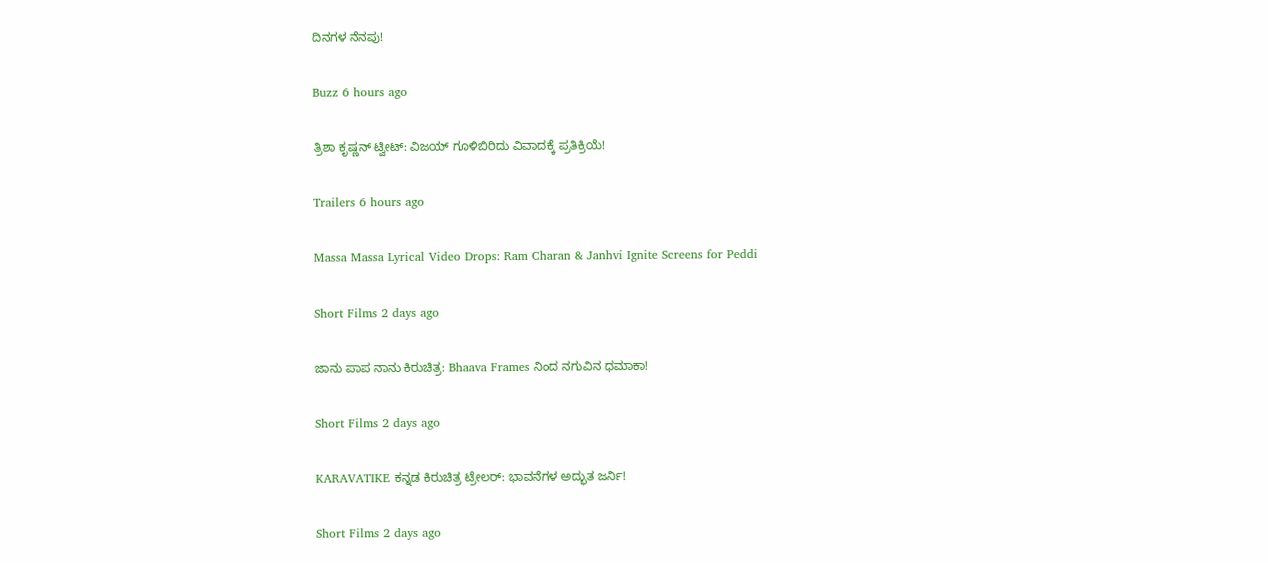ದಿನಗಳ ನೆನಪು!

Buzz 6 hours ago

ತ್ರಿಶಾ ಕೃಷ್ಣನ್ ಟ್ವೀಟ್: ವಿಜಯ್‌ ಗೂಳಿಬಿರಿದು ವಿವಾದಕ್ಕೆ ಪ್ರತಿಕ್ರಿಯೆ!

Trailers 6 hours ago

Massa Massa Lyrical Video Drops: Ram Charan & Janhvi Ignite Screens for Peddi

Short Films 2 days ago

ಜಾನು ಪಾಪ ನಾನು ಕಿರುಚಿತ್ರ: Bhaava Frames ನಿಂದ ನಗುವಿನ ಧಮಾಕಾ!

Short Films 2 days ago

KARAVATIKE ಕನ್ನಡ ಕಿರುಚಿತ್ರ ಟ್ರೇಲರ್: ಭಾವನೆಗಳ ಅದ್ಭುತ ಜರ್ನಿ!

Short Films 2 days ago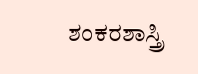ಶಂಕರಶಾಸ್ತ್ರಿ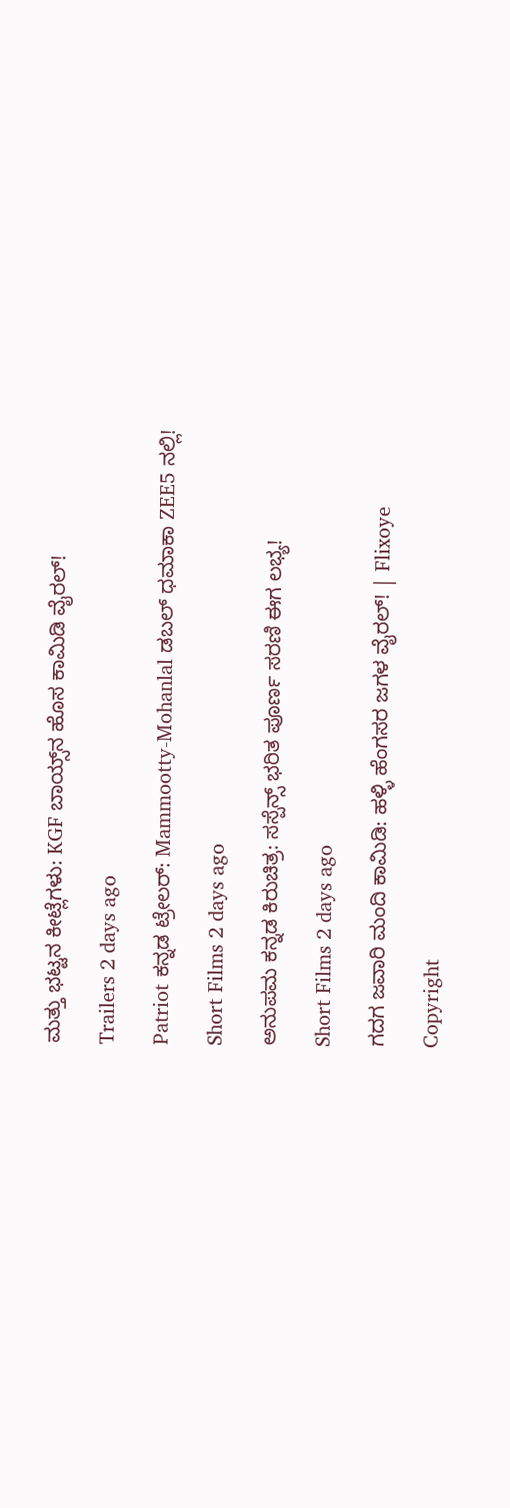ಮತ್ತು ಭಟ್ಟನ ಕೀಟ್ಲೆಗಳು: KGF ಬಾಯ್ಸ್‌ನ ಹೊಸ ಕಾಮಿಡಿ ವೈರಲ್!

Trailers 2 days ago

Patriot ಕನ್ನಡ ಟ್ರೇಲರ್: Mammootty-Mohanlal ಡಬಲ್ ಧಮಾಕಾ ZEE5 ನಲ್ಲಿ!

Short Films 2 days ago

ಅನುಪಮ ಕನ್ನಡ ಕಿರುಚಿತ್ರ: ಸಸ್ಪೆನ್ಸ್ ಭರಿತ ಪೂರ್ಣ ಸರಣಿ ಈಗ ಲಭ್ಯ!

Short Films 2 days ago

ಗದಗ ಜವಾರಿ ಮಂದಿ ಕಾಮಿಡಿ: ಹಳ್ಳಿ ಹೆಂಗಸರ ಜಗಳ ವೈರಲ್! | Flixoye

Copyright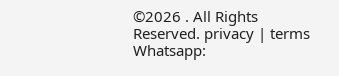©2026 . All Rights Reserved. privacy | terms Whatsapp: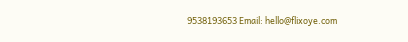9538193653 Email: hello@flixoye.com